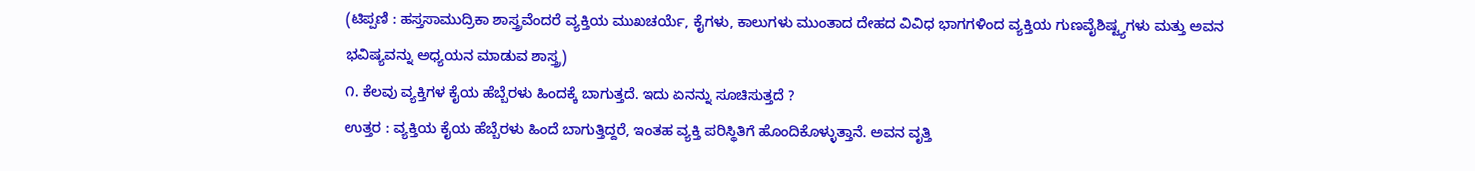(ಟಿಪ್ಪಣಿ : ಹಸ್ತಸಾಮುದ್ರಿಕಾ ಶಾಸ್ತ್ರವೆಂದರೆ ವ್ಯಕ್ತಿಯ ಮುಖಚರ್ಯೆ, ಕೈಗಳು, ಕಾಲುಗಳು ಮುಂತಾದ ದೇಹದ ವಿವಿಧ ಭಾಗಗಳಿಂದ ವ್ಯಕ್ತಿಯ ಗುಣವೈಶಿಷ್ಟ್ಯಗಳು ಮತ್ತು ಅವನ ಭವಿಷ್ಯವನ್ನು ಅಧ್ಯಯನ ಮಾಡುವ ಶಾಸ್ತ್ರ)
೧. ಕೆಲವು ವ್ಯಕ್ತಿಗಳ ಕೈಯ ಹೆಬ್ಬೆರಳು ಹಿಂದಕ್ಕೆ ಬಾಗುತ್ತದೆ. ಇದು ಏನನ್ನು ಸೂಚಿಸುತ್ತದೆ ?
ಉತ್ತರ : ವ್ಯಕ್ತಿಯ ಕೈಯ ಹೆಬ್ಬೆರಳು ಹಿಂದೆ ಬಾಗುತ್ತಿದ್ದರೆ, ಇಂತಹ ವ್ಯಕ್ತಿ ಪರಿಸ್ಥಿತಿಗೆ ಹೊಂದಿಕೊಳ್ಳುತ್ತಾನೆ. ಅವನ ವೃತ್ತಿ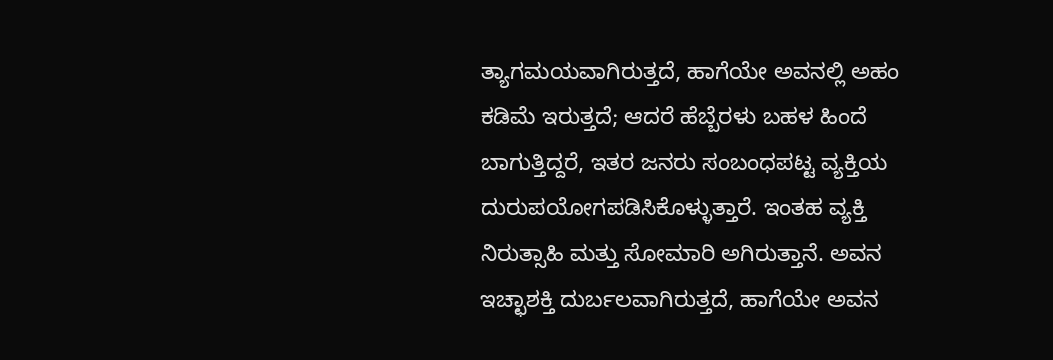ತ್ಯಾಗಮಯವಾಗಿರುತ್ತದೆ, ಹಾಗೆಯೇ ಅವನಲ್ಲಿ ಅಹಂ ಕಡಿಮೆ ಇರುತ್ತದೆ; ಆದರೆ ಹೆಬ್ಬೆರಳು ಬಹಳ ಹಿಂದೆ ಬಾಗುತ್ತಿದ್ದರೆ, ಇತರ ಜನರು ಸಂಬಂಧಪಟ್ಟ ವ್ಯಕ್ತಿಯ ದುರುಪಯೋಗಪಡಿಸಿಕೊಳ್ಳುತ್ತಾರೆ. ಇಂತಹ ವ್ಯಕ್ತಿ ನಿರುತ್ಸಾಹಿ ಮತ್ತು ಸೋಮಾರಿ ಅಗಿರುತ್ತಾನೆ. ಅವನ ಇಚ್ಛಾಶಕ್ತಿ ದುರ್ಬಲವಾಗಿರುತ್ತದೆ, ಹಾಗೆಯೇ ಅವನ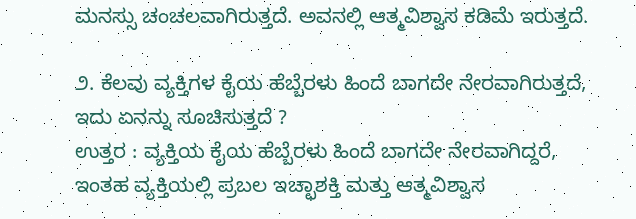ಮನಸ್ಸು ಚಂಚಲವಾಗಿರುತ್ತದೆ. ಅವನಲ್ಲಿ ಆತ್ಮವಿಶ್ವಾಸ ಕಡಿಮೆ ಇರುತ್ತದೆ.

೨. ಕೆಲವು ವ್ಯಕ್ತಿಗಳ ಕೈಯ ಹೆಬ್ಬೆರಳು ಹಿಂದೆ ಬಾಗದೇ ನೇರವಾಗಿರುತ್ತದೆ, ಇದು ಏನನ್ನು ಸೂಚಿಸುತ್ತದೆ ?
ಉತ್ತರ : ವ್ಯಕ್ತಿಯ ಕೈಯ ಹೆಬ್ಬೆರಳು ಹಿಂದೆ ಬಾಗದೇ ನೇರವಾಗಿದ್ದರೆ, ಇಂತಹ ವ್ಯಕ್ತಿಯಲ್ಲಿ ಪ್ರಬಲ ಇಚ್ಛಾಶಕ್ತಿ ಮತ್ತು ಆತ್ಮವಿಶ್ವಾಸ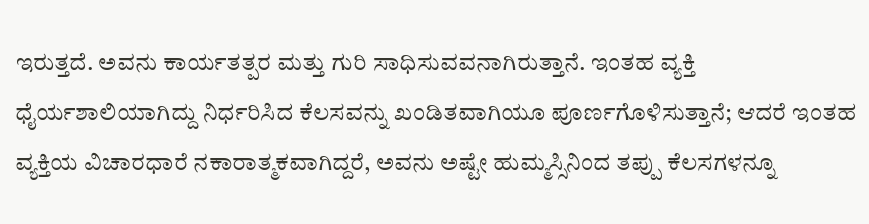ಇರುತ್ತದೆ. ಅವನು ಕಾರ್ಯತತ್ಪರ ಮತ್ತು ಗುರಿ ಸಾಧಿಸುವವನಾಗಿರುತ್ತಾನೆ. ಇಂತಹ ವ್ಯಕ್ತಿ ಧೈರ್ಯಶಾಲಿಯಾಗಿದ್ದು ನಿರ್ಧರಿಸಿದ ಕೆಲಸವನ್ನು ಖಂಡಿತವಾಗಿಯೂ ಪೂರ್ಣಗೊಳಿಸುತ್ತಾನೆ; ಆದರೆ ಇಂತಹ ವ್ಯಕ್ತಿಯ ವಿಚಾರಧಾರೆ ನಕಾರಾತ್ಮಕವಾಗಿದ್ದರೆ, ಅವನು ಅಷ್ಟೇ ಹುಮ್ಮಸ್ಸಿನಿಂದ ತಪ್ಪು ಕೆಲಸಗಳನ್ನೂ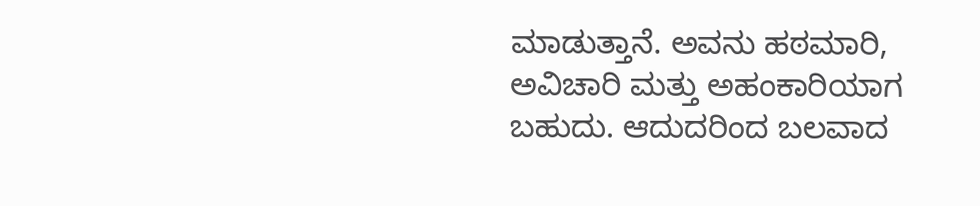ಮಾಡುತ್ತಾನೆ. ಅವನು ಹಠಮಾರಿ, ಅವಿಚಾರಿ ಮತ್ತು ಅಹಂಕಾರಿಯಾಗ ಬಹುದು. ಆದುದರಿಂದ ಬಲವಾದ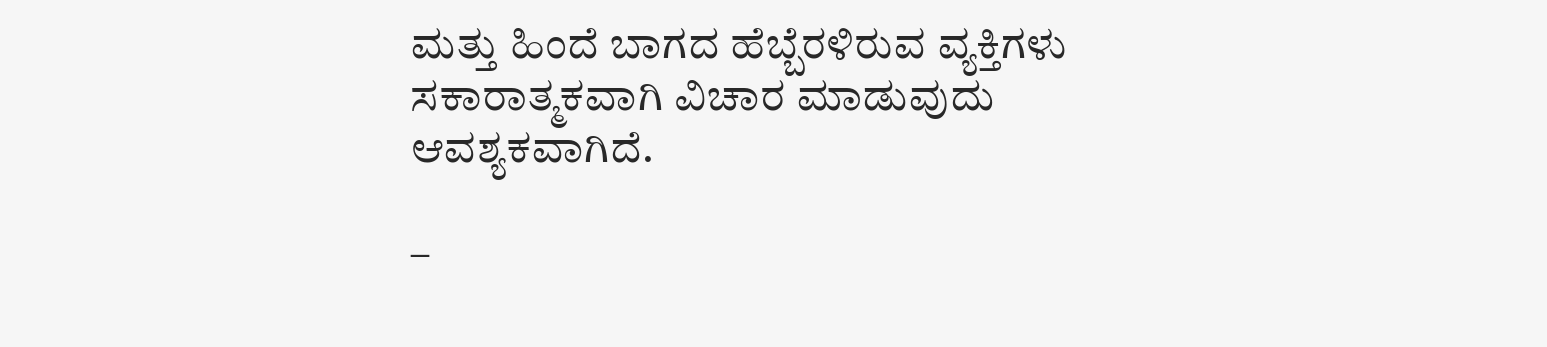ಮತ್ತು ಹಿಂದೆ ಬಾಗದ ಹೆಬ್ಬೆರಳಿರುವ ವ್ಯಕ್ತಿಗಳು ಸಕಾರಾತ್ಮಕವಾಗಿ ವಿಚಾರ ಮಾಡುವುದು ಆವಶ್ಯಕವಾಗಿದೆ.

–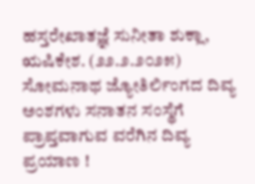ಹಸ್ತರೇಖಾತಜ್ಞೆ ಸುನೀತಾ ಶುಕ್ಲಾ, ಋಷಿಕೇಶ. (೨೨.೨.೨೦೨೫)
ಸೋಮನಾಥ ಜ್ಯೋತಿರ್ಲಿಂಗದ ದಿವ್ಯ ಅಂಶಗಳು ಸನಾತನ ಸಂಸ್ಥೆಗೆ ಪ್ರಾಪ್ತವಾಗುವ ವರೆಗಿನ ದಿವ್ಯ ಪ್ರಯಾಣ !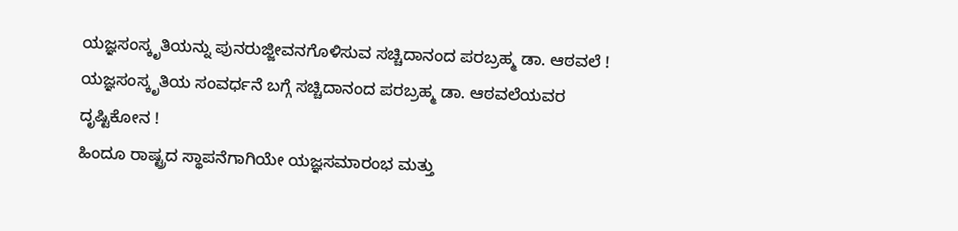ಯಜ್ಞಸಂಸ್ಕೃತಿಯನ್ನು ಪುನರುಜ್ಜೀವನಗೊಳಿಸುವ ಸಚ್ಚಿದಾನಂದ ಪರಬ್ರಹ್ಮ ಡಾ. ಆಠವಲೆ !
ಯಜ್ಞಸಂಸ್ಕೃತಿಯ ಸಂವರ್ಧನೆ ಬಗ್ಗೆ ಸಚ್ಚಿದಾನಂದ ಪರಬ್ರಹ್ಮ ಡಾ. ಆಠವಲೆಯವರ ದೃಷ್ಟಿಕೋನ !
ಹಿಂದೂ ರಾಷ್ಟ್ರದ ಸ್ಥಾಪನೆಗಾಗಿಯೇ ಯಜ್ಞಸಮಾರಂಭ ಮತ್ತು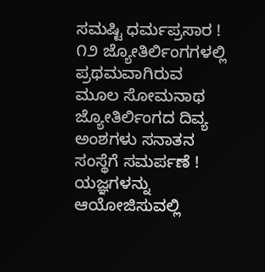ಸಮಷ್ಟಿ ಧರ್ಮಪ್ರಸಾರ !
೧೨ ಜ್ಯೋತಿರ್ಲಿಂಗಗಳಲ್ಲಿ ಪ್ರಥಮವಾಗಿರುವ ಮೂಲ ಸೋಮನಾಥ ಜ್ಯೋತಿರ್ಲಿಂಗದ ದಿವ್ಯ ಅಂಶಗಳು ಸನಾತನ ಸಂಸ್ಥೆಗೆ ಸಮರ್ಪಣೆ !
ಯಜ್ಞಗಳನ್ನು ಆಯೋಜಿಸುವಲ್ಲಿ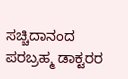ಸಚ್ಚಿದಾನಂದ ಪರಬ್ರಹ್ಮ ಡಾಕ್ಟರರ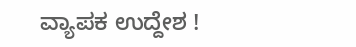ವ್ಯಾಪಕ ಉದ್ದೇಶ !